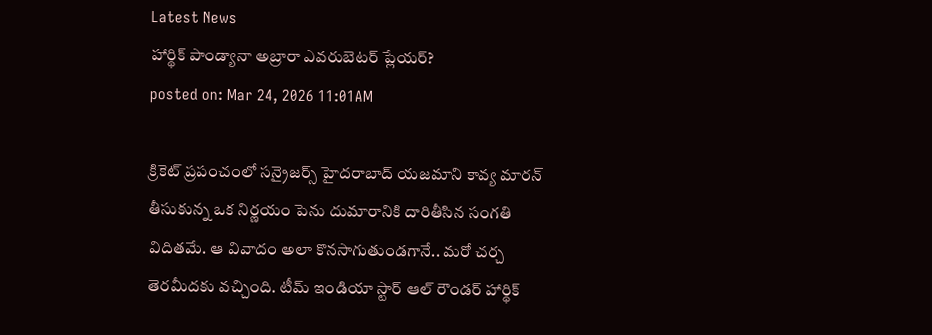Latest News
హార్థిక్ పాండ్యానా అబ్రారా ఎవరుబెటర్ ప్లేయర్?
posted on: Mar 24, 2026 11:01AM

క్రికెట్ ప్రపంచంలో సన్రైజర్స్ హైదరాబాద్ యజమాని కావ్య మారన్ తీసుకున్న ఒక నిర్ణయం పెను దుమారానికి దారితీసిన సంగతి విదితమే. ఆ వివాదం అలా కొనసాగుతుండగానే.. మరో చర్చ తెరమీదకు వచ్చింది. టీమ్ ఇండియా స్టార్ ఆల్ రౌండర్ హార్థిక్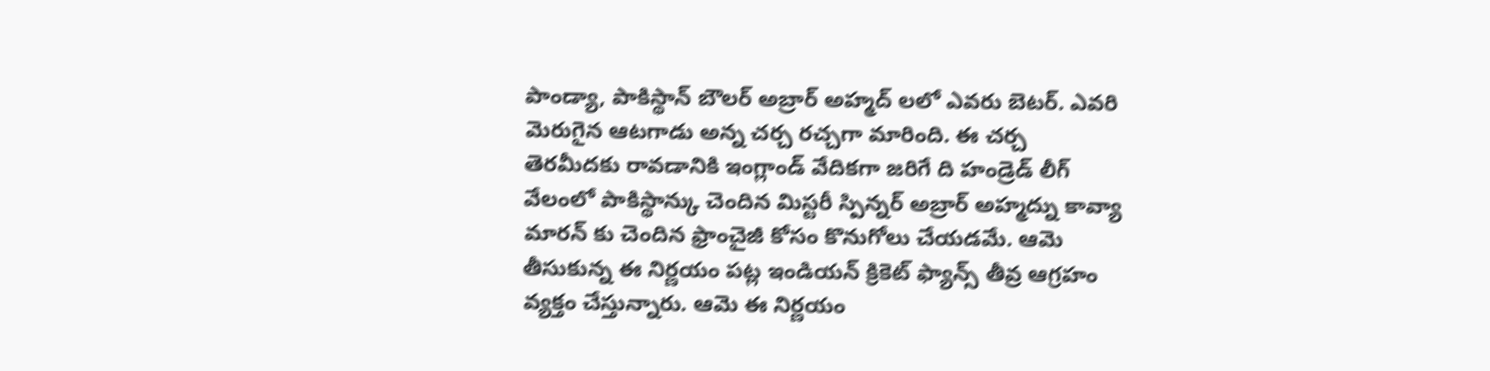పాండ్యా, పాకిస్థాన్ బౌలర్ అబ్రార్ అహ్మద్ లలో ఎవరు బెటర్. ఎవరి మెరుగైన ఆటగాడు అన్న చర్చ రచ్చగా మారింది. ఈ చర్చ తెరమీదకు రావడానికి ఇంగ్లాండ్ వేదికగా జరిగే ది హండ్రెడ్ లీగ్ వేలంలో పాకిస్థాన్కు చెందిన మిస్టరీ స్పిన్నర్ అబ్రార్ అహ్మద్ను కావ్యా మారన్ కు చెందిన ఫ్రాంచైజీ కోసం కొనుగోలు చేయడమే. ఆమె తీసుకున్న ఈ నిర్ణయం పట్ల ఇండియన్ క్రికెట్ ఫ్యాన్స్ తీవ్ర ఆగ్రహం వ్యక్తం చేస్తున్నారు. ఆమె ఈ నిర్ణయం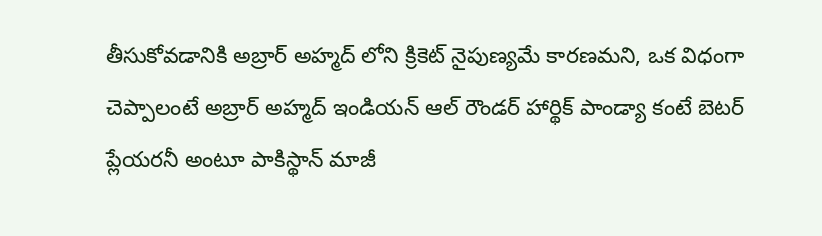తీసుకోవడానికి అబ్రార్ అహ్మద్ లోని క్రికెట్ నైపుణ్యమే కారణమని, ఒక విధంగా చెప్పాలంటే అబ్రార్ అహ్మద్ ఇండియన్ ఆల్ రౌండర్ హార్థిక్ పాండ్యా కంటే బెటర్ ప్లేయరనీ అంటూ పాకిస్థాన్ మాజీ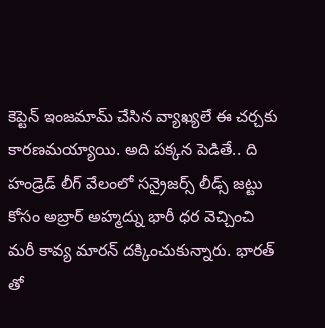కెప్టెన్ ఇంజమామ్ చేసిన వ్యాఖ్యలే ఈ చర్చకు కారణమయ్యాయి. అది పక్కన పెడితే.. ది హండ్రెడ్ లీగ్ వేలంలో సన్రైజర్స్ లీడ్స్ జట్టు కోసం అబ్రార్ అహ్మద్ను భారీ ధర వెచ్చించి మరీ కావ్య మారన్ దక్కించుకున్నారు. భారత్ తో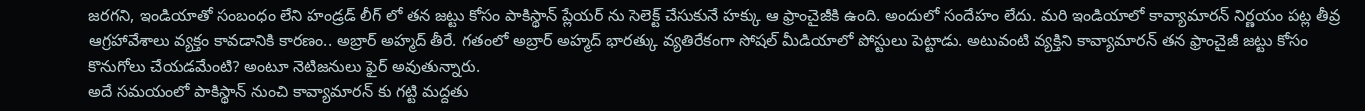జరగని, ఇండియాతో సంబంధం లేని హండ్రడ్ లీగ్ లో తన జట్టు కోసం పాకిస్థాన్ ప్లేయర్ ను సెలెక్ట్ చేసుకునే హక్కు ఆ ఫ్రాంచైజీకి ఉంది. అందులో సందేహం లేదు. మరి ఇండియాలో కావ్యామారన్ నిర్ణయం పట్ల తీవ్ర ఆగ్రహావేశాలు వ్యక్తం కావడానికి కారణం.. అబ్రార్ అహ్మద్ తీరే. గతంలో అబ్రార్ అహ్మద్ భారత్కు వ్యతిరేకంగా సోషల్ మీడియాలో పోస్టులు పెట్టాడు. అటువంటి వ్యక్తిని కావ్యామారన్ తన ఫ్రాంచైజీ జట్టు కోసం కొనుగోలు చేయడమేంటి? అంటూ నెటిజనులు ఫైర్ అవుతున్నారు.
అదే సమయంలో పాకిస్థాన్ నుంచి కావ్యామారన్ కు గట్టి మద్దతు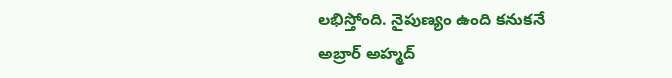లభిస్తోంది. నైపుణ్యం ఉంది కనుకనే అబ్రార్ అహ్మద్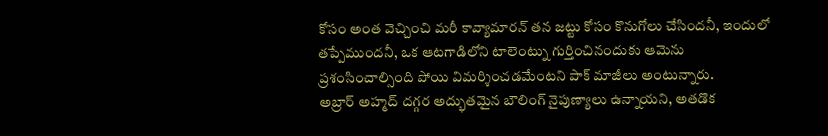కోసం అంత వెచ్చించి మరీ కావ్యామారన్ తన జట్టు కోసం కొనుగోలు చేసిందనీ, ఇందులో తప్పేముందనీ, ఒక ఆటగాడిలోని టాలెంట్ను గుర్తించినందుకు ఆమెను ప్రశంసించాల్సింది పోయి విమర్శించడమేంటని పాక్ మాజీలు అంటున్నారు.
అబ్రార్ అహ్మద్ దగ్గర అద్భుతమైన బౌలింగ్ నైపుణ్యాలు ఉన్నాయని, అతడొక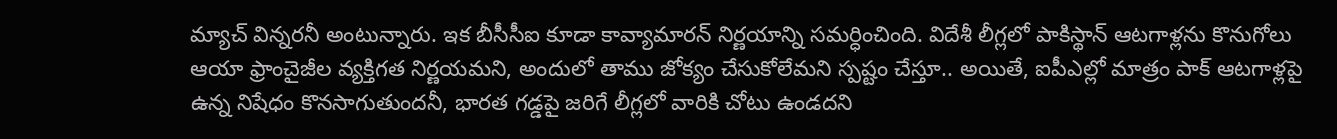మ్యాచ్ విన్నరనీ అంటున్నారు. ఇక బీసీసీఐ కూడా కావ్యామారన్ నిర్ణయాన్ని సమర్ధించింది. విదేశీ లీగ్లలో పాకిస్థాన్ ఆటగాళ్లను కొనుగోలు ఆయా ఫ్రాంచైజీల వ్యక్తిగత నిర్ణయమని, అందులో తాము జోక్యం చేసుకోలేమని స్పష్టం చేస్తూ.. అయితే, ఐపీఎల్లో మాత్రం పాక్ ఆటగాళ్లపై ఉన్న నిషేధం కొనసాగుతుందనీ, భారత గడ్డపై జరిగే లీగ్లలో వారికి చోటు ఉండదని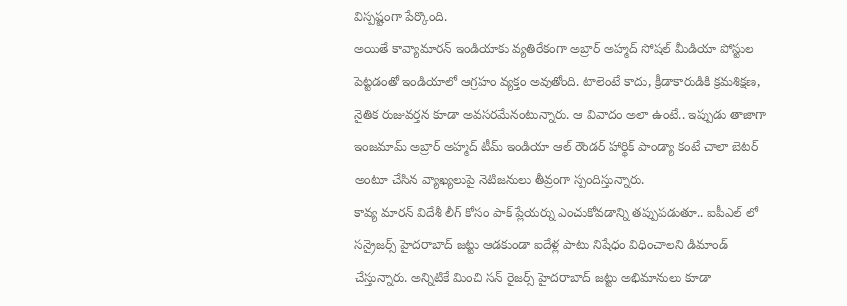విస్పష్టంగా పేర్కొంది.
అయితే కావ్యామారన్ ఇండియాకు వ్యతిరేకంగా అబ్రార్ అహ్మద్ సోషల్ మీడియా పోస్టుల పెట్టడంతో ఇండియాలో ఆగ్రహం వ్యక్తం అవుతోంది. టాలెంటే కాదు, క్రీడాకారుడికి క్రమశిక్షణ, నైతిక రుజువర్తన కూడా అవసరమేనంటున్నారు. ఆ వివాదం అలా ఉంటే.. ఇప్పుడు తాజాగా ఇంజమామ్ అబ్రార్ అహ్మద్ టీమ్ ఇండియా ఆల్ రౌండర్ హార్థిక్ పాండ్యా కంటే చాలా బెటర్ అంటూ చేసిన వ్యాఖ్యలుపై నెటిజనులు తీవ్రంగా స్పందిస్తున్నారు.
కావ్య మారన్ విదేశీ లీగ్ కోసం పాక్ ప్లేయర్ను ఎంచుకోవడాన్ని తప్పుపడుతూ.. ఐపీఎల్ లో సన్రైజర్స్ హైదరాబాద్ జట్టు ఆడకుండా ఐదేళ్ల పాటు నిషేధం విధించాలని డిమాండ్ చేస్తున్నారు. అన్నిటికే మించి సన్ రైజర్స్ హైదరాబాద్ జట్టు అభిమానులు కూడా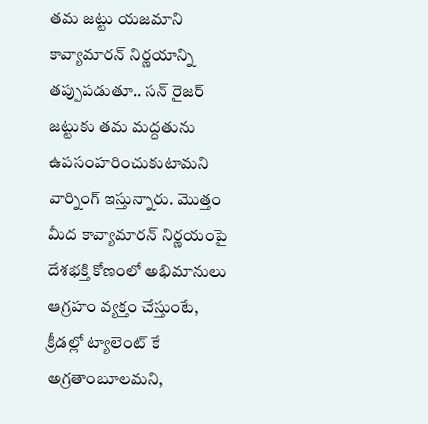తమ జట్టు యజమాని కావ్యామారన్ నిర్ణయాన్ని తప్పుపడుతూ.. సన్ రైజర్ జట్టుకు తమ మద్దతును ఉపసంహరించుకుటామని వార్నింగ్ ఇస్తున్నారు. మొత్తం మీద కావ్యామారన్ నిర్ణయంపై దేశభక్తి కోణంలో అభిమానులు ఆగ్రహం వ్యక్తం చేస్తుంటే, క్రీడల్లో ట్యాలెంట్ కే అగ్రతాంబూలమని,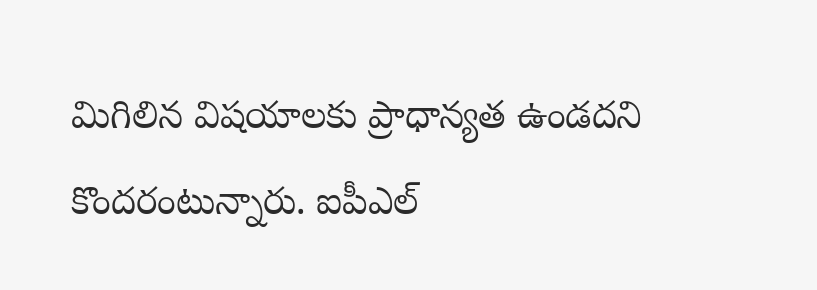మిగిలిన విషయాలకు ప్రాధాన్యత ఉండదని కొందరంటున్నారు. ఐపీఎల్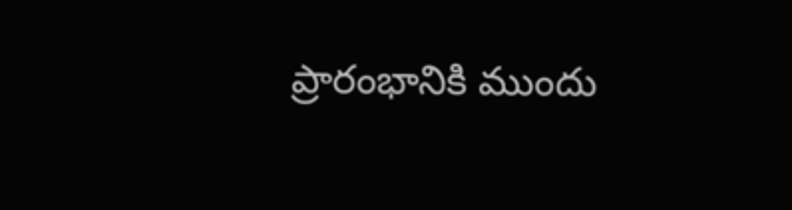ప్రారంభానికి ముందు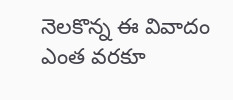నెలకొన్న ఈ వివాదం ఎంత వరకూ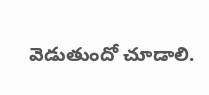వెడుతుందో చూడాలి.